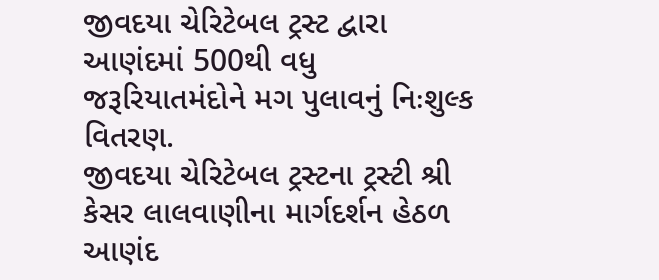જીવદયા ચેરિટેબલ ટ્રસ્ટ દ્વારા આણંદમાં 500થી વધુ જરૂરિયાતમંદોને મગ પુલાવનું નિઃશુલ્ક વિતરણ.
જીવદયા ચેરિટેબલ ટ્રસ્ટના ટ્રસ્ટી શ્રી કેસર લાલવાણીના માર્ગદર્શન હેઠળ આણંદ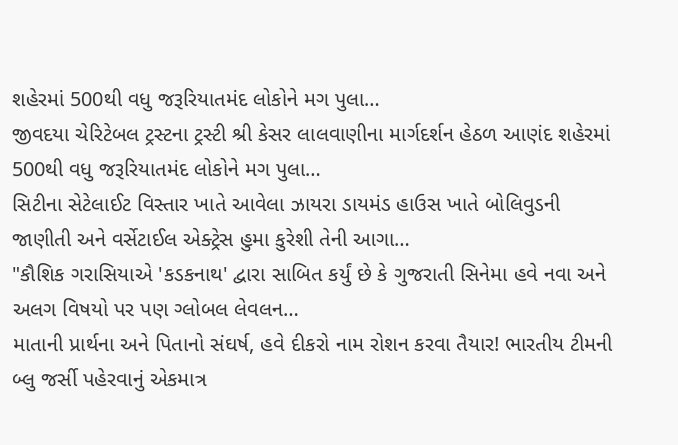શહેરમાં 500થી વધુ જરૂરિયાતમંદ લોકોને મગ પુલા…
જીવદયા ચેરિટેબલ ટ્રસ્ટના ટ્રસ્ટી શ્રી કેસર લાલવાણીના માર્ગદર્શન હેઠળ આણંદ શહેરમાં 500થી વધુ જરૂરિયાતમંદ લોકોને મગ પુલા…
સિટીના સેટેલાઈટ વિસ્તાર ખાતે આવેલા ઝાયરા ડાયમંડ હાઉસ ખાતે બોલિવુડની જાણીતી અને વર્સેટાઈલ એક્ટ્રેસ હુમા કુરેશી તેની આગા…
"કૌશિક ગરાસિયાએ 'કડકનાથ' દ્વારા સાબિત કર્યું છે કે ગુજરાતી સિનેમા હવે નવા અને અલગ વિષયો પર પણ ગ્લોબલ લેવલન…
માતાની પ્રાર્થના અને પિતાનો સંઘર્ષ, હવે દીકરો નામ રોશન કરવા તૈયાર! ભારતીય ટીમની બ્લુ જર્સી પહેરવાનું એકમાત્ર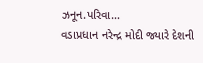ઝનૂન.પરિવા…
વડાપ્રધાન નરેન્દ્ર મોદી જ્યારે દેશની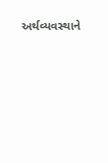અર્થવ્યવસ્થાને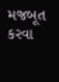મજબૂત કરવા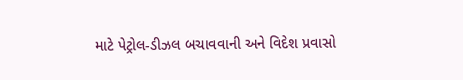માટે પેટ્રોલ-ડીઝલ બચાવવાની અને વિદેશ પ્રવાસો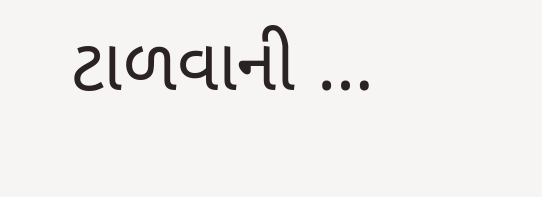ટાળવાની …